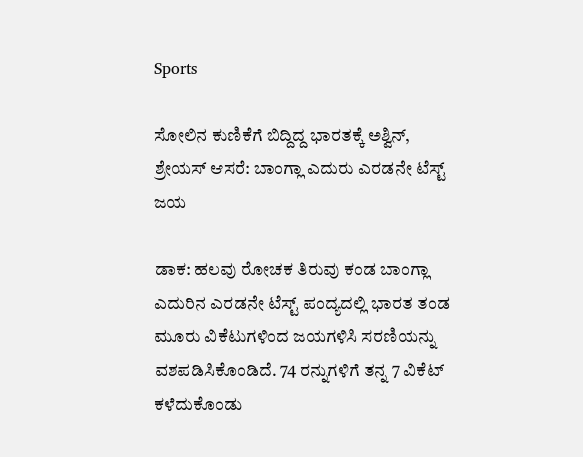Sports

ಸೋಲಿನ ಕುಣಿಕೆಗೆ ಬಿದ್ದಿದ್ದ ಭಾರತಕ್ಕೆ ಅಶ್ವಿನ್, ಶ್ರೇಯಸ್ ಆಸರೆ: ಬಾಂಗ್ಲಾ ಎದುರು ಎರಡನೇ ಟೆಸ್ಟ್ ಜಯ

ಡಾಕ: ಹಲವು ರೋಚಕ ತಿರುವು ಕಂಡ ಬಾಂಗ್ಲಾ ಎದುರಿನ ಎರಡನೇ ಟೆಸ್ಟ್ ಪಂದ್ಯದಲ್ಲಿ ಭಾರತ ತಂಡ ಮೂರು ವಿಕೆಟುಗಳಿಂದ ಜಯಗಳಿಸಿ ಸರಣಿಯನ್ನು ವಶಪಡಿಸಿಕೊಂಡಿದೆ. 74 ರನ್ನುಗಳಿಗೆ ತನ್ನ 7 ವಿಕೆಟ್ ಕಳೆದುಕೊಂಡು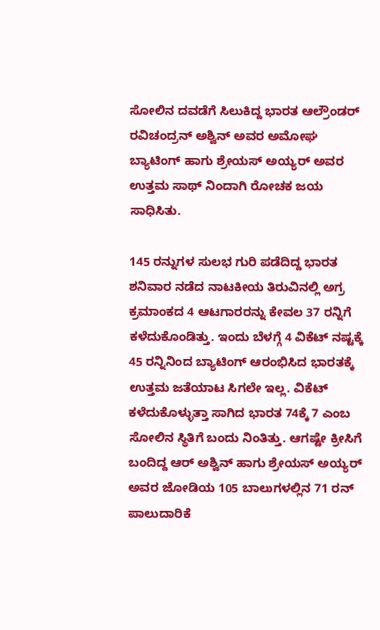ಸೋಲಿನ ದವಡೆಗೆ ಸಿಲುಕಿದ್ದ ಭಾರತ ಆಲ್ರೌಂಡರ್ ರವಿಚಂದ್ರನ್ ಅಶ್ವಿನ್ ಅವರ ಅಮೋಘ ಬ್ಯಾಟಿಂಗ್ ಹಾಗು ಶ್ರೇಯಸ್ ಅಯ್ಯರ್ ಅವರ ಉತ್ತಮ ಸಾಥ್ ನಿಂದಾಗಿ ರೋಚಕ ಜಯ ಸಾಧಿಸಿತು.

145 ರನ್ನುಗಳ ಸುಲಭ ಗುರಿ ಪಡೆದಿದ್ದ ಭಾರತ ಶನಿವಾರ ನಡೆದ ನಾಟಕೀಯ ತಿರುವಿನಲ್ಲಿ ಅಗ್ರ ಕ್ರಮಾಂಕದ 4 ಆಟಗಾರರನ್ನು ಕೇವಲ 37 ರನ್ನಿಗೆ ಕಳೆದುಕೊಂಡಿತ್ತು. ಇಂದು ಬೆಳಗ್ಗೆ 4 ವಿಕೆಟ್ ನಷ್ಟಕ್ಕೆ 45 ರನ್ನಿನಿಂದ ಬ್ಯಾಟಿಂಗ್ ಆರಂಭಿಸಿದ ಭಾರತಕ್ಕೆ ಉತ್ತಮ ಜತೆಯಾಟ ಸಿಗಲೇ ಇಲ್ಲ. ವಿಕೆಟ್ ಕಳೆದುಕೊಳ್ಳುತ್ತಾ ಸಾಗಿದ ಭಾರತ 74ಕ್ಕೆ 7 ಎಂಬ ಸೋಲಿನ ಸ್ಥಿತಿಗೆ ಬಂದು ನಿಂತಿತ್ತು. ಆಗಷ್ಟೇ ಕ್ರೀಸಿಗೆ ಬಂದಿದ್ದ ಆರ್ ಅಶ್ವಿನ್ ಹಾಗು ಶ್ರೇಯಸ್ ಅಯ್ಯರ್ ಅವರ ಜೋಡಿಯ 105 ಬಾಲುಗಳಲ್ಲಿನ 71 ರನ್ ಪಾಲುದಾರಿಕೆ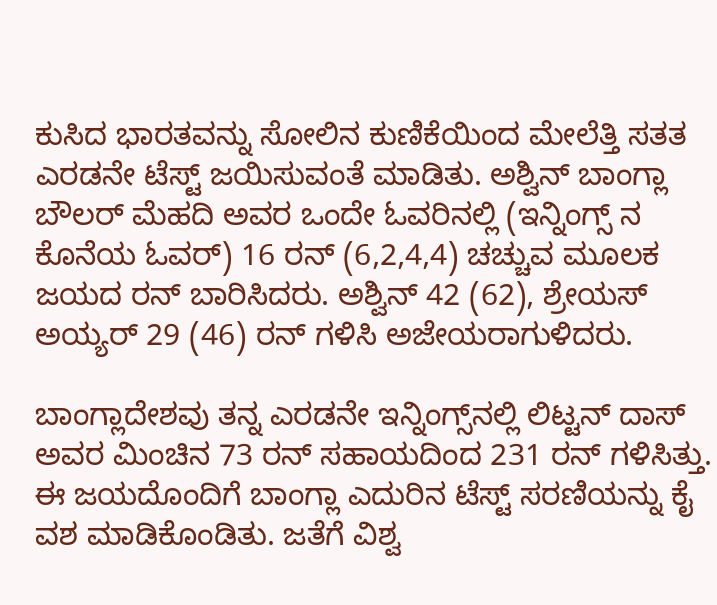ಕುಸಿದ ಭಾರತವನ್ನು ಸೋಲಿನ ಕುಣಿಕೆಯಿಂದ ಮೇಲೆತ್ತಿ ಸತತ ಎರಡನೇ ಟೆಸ್ಟ್ ಜಯಿಸುವಂತೆ ಮಾಡಿತು. ಅಶ್ವಿನ್ ಬಾಂಗ್ಲಾ ಬೌಲರ್ ಮೆಹದಿ ಅವರ ಒಂದೇ ಓವರಿನಲ್ಲಿ (ಇನ್ನಿಂಗ್ಸ್ ನ ಕೊನೆಯ ಓವರ್) 16 ರನ್ (6,2,4,4) ಚಚ್ಚುವ ಮೂಲಕ ಜಯದ ರನ್ ಬಾರಿಸಿದರು. ಅಶ್ವಿನ್ 42 (62), ಶ್ರೇಯಸ್ ಅಯ್ಯರ್ 29 (46) ರನ್ ಗಳಿಸಿ ಅಜೇಯರಾಗುಳಿದರು.

ಬಾಂಗ್ಲಾದೇಶವು ತನ್ನ ಎರಡನೇ ಇನ್ನಿಂಗ್ಸ್‌ನಲ್ಲಿ ಲಿಟ್ಟನ್ ದಾಸ್ ಅವರ ಮಿಂಚಿನ 73 ರನ್ ಸಹಾಯದಿಂದ 231 ರನ್ ಗಳಿಸಿತ್ತು. ಈ ಜಯದೊಂದಿಗೆ ಬಾಂಗ್ಲಾ ಎದುರಿನ ಟೆಸ್ಟ್ ಸರಣಿಯನ್ನು ಕೈ ವಶ ಮಾಡಿಕೊಂಡಿತು. ಜತೆಗೆ ವಿಶ್ವ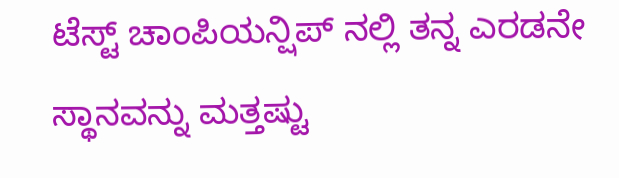ಟೆಸ್ಟ್ ಚಾಂಪಿಯನ್ಷಿಪ್ ನಲ್ಲಿ ತನ್ನ ಎರಡನೇ ಸ್ಥಾನವನ್ನು ಮತ್ತಷ್ಟು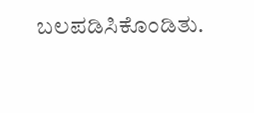ಬಲಪಡಿಸಿಕೊಂಡಿತು.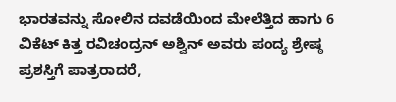ಭಾರತವನ್ನು ಸೋಲಿನ ದವಡೆಯಿಂದ ಮೇಲೆತ್ತಿದ ಹಾಗು 6 ವಿಕೆಟ್ ಕಿತ್ತ ರವಿಚಂದ್ರನ್ ಅಶ್ವಿನ್ ಅವರು ಪಂದ್ಯ ಶ್ರೇಷ್ಠ ಪ್ರಶಸ್ತಿಗೆ ಪಾತ್ರರಾದರೆ,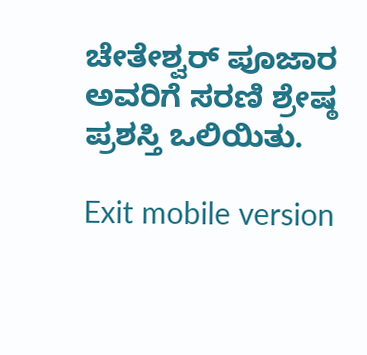ಚೇತೇಶ್ವರ್ ಪೂಜಾರ ಅವರಿಗೆ ಸರಣಿ ಶ್ರೇಷ್ಠ ಪ್ರಶಸ್ತಿ ಒಲಿಯಿತು.

Exit mobile version